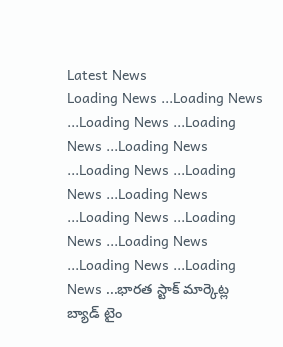Latest News
Loading News ...Loading News ...Loading News ...Loading News ...Loading News ...Loading News ...Loading News ...Loading News ...Loading News ...Loading News ...Loading News ...Loading News ...Loading News ...భారత స్టాక్ మార్కెట్ల బ్యాడ్ టైం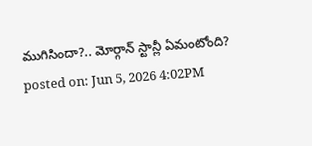ముగిసిందా?.. మోర్గాన్ స్టాన్లీ ఏమంటోంది?
posted on: Jun 5, 2026 4:02PM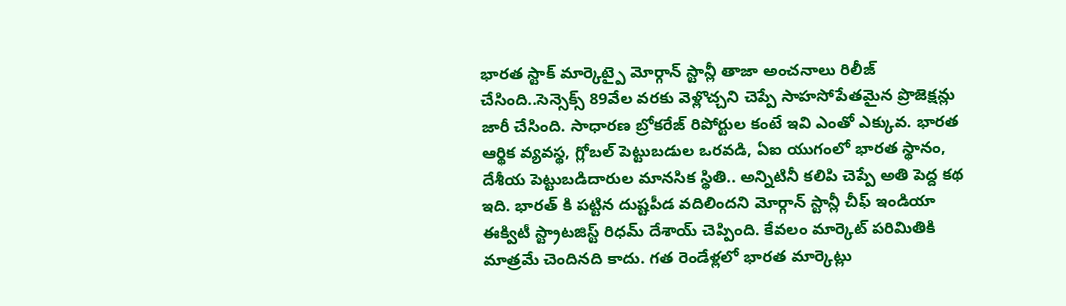భారత స్టాక్ మార్కెట్పై మోర్గాన్ స్టాన్లీ తాజా అంచనాలు రిలీజ్ చేసింది..సెన్సెక్స్ 89వేల వరకు వెళ్లొచ్చని చెప్పే సాహసోపేతమైన ప్రొజెక్షన్లు జారీ చేసింది. సాధారణ బ్రోకరేజ్ రిపోర్టుల కంటే ఇవి ఎంతో ఎక్కువ. భారత ఆర్థిక వ్యవస్థ, గ్లోబల్ పెట్టుబడుల ఒరవడి, ఏఐ యుగంలో భారత స్థానం, దేశీయ పెట్టుబడిదారుల మానసిక స్థితి.. అన్నిటినీ కలిపి చెప్పే అతి పెద్ద కథ ఇది. భారత్ కి పట్టిన దుష్టపీడ వదిలిందని మోర్గాన్ స్టాన్లీ చీఫ్ ఇండియా ఈక్విటీ స్ట్రాటజిస్ట్ రిధమ్ దేశాయ్ చెప్పింది. కేవలం మార్కెట్ పరిమితికి మాత్రమే చెందినది కాదు. గత రెండేళ్లలో భారత మార్కెట్లు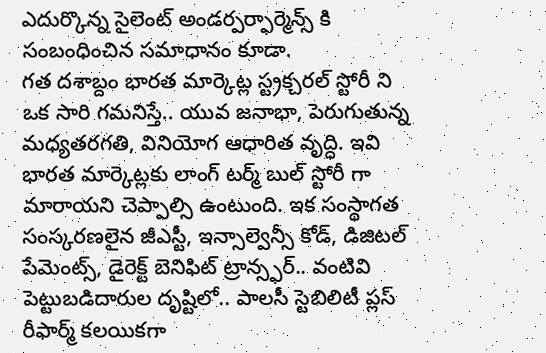ఎదుర్కొన్న సైలెంట్ అండర్పర్ఫార్మెన్స్ కి సంబంధించిన సమాధానం కూడా.
గత దశాబ్దం భారత మార్కెట్ల స్ట్రక్చరల్ స్టోరీ ని ఒక సారి గమనిస్తే.. యువ జనాభా, పెరుగుతున్న మధ్యతరగతి, వినియోగ ఆధారిత వృద్ధి. ఇవి భారత మార్కెట్లకు లాంగ్ టర్మ్ బుల్ స్టోరీ గా మారాయని చెప్పాల్సి ఉంటుంది. ఇక సంస్థాగత సంస్కరణలైన జీఎస్టీ, ఇన్సాల్వెన్సీ కోడ్, డిజిటల్ పేమెంట్స్, డైరెక్ట్ బెనిఫిట్ ట్రాన్స్ఫర్.. వంటివి పెట్టుబడిదారుల దృష్టిలో.. పాలసీ స్టెబిలిటీ ప్లస్ రీఫార్మ్ కలయికగా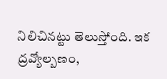నిలిచినట్టు తెలుస్తోంది. ఇక ద్రవ్యోల్బణం,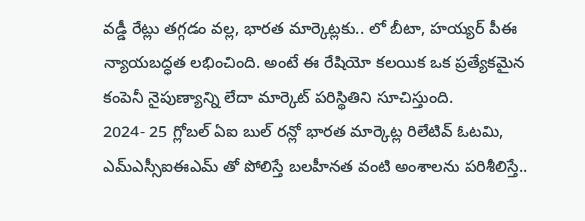వడ్డీ రేట్లు తగ్గడం వల్ల, భారత మార్కెట్లకు.. లో బీటా, హయ్యర్ పీఈ న్యాయబద్ధత లభించింది. అంటే ఈ రేషియో కలయిక ఒక ప్రత్యేకమైన కంపెనీ నైపుణ్యాన్ని లేదా మార్కెట్ పరిస్థితిని సూచిస్తుంది.
2024- 25 గ్లోబల్ ఏఐ బుల్ రన్లో భారత మార్కెట్ల రిలేటివ్ ఓటమి, ఎమ్ఎస్సీఐఈఎమ్ తో పోలిస్తే బలహీనత వంటి అంశాలను పరిశీలిస్తే..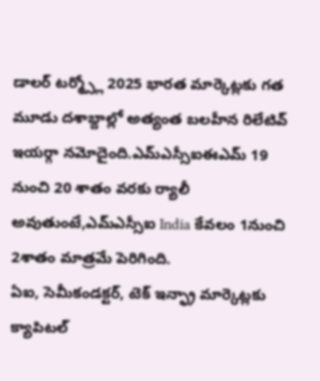డాలర్ టర్మ్స్లో 2025 భారత మార్కెట్లకు గత మూడు దశాబ్దాల్లో అత్యంత బలహీన రిలేటివ్ ఇయర్గా నమోదైంది.ఎమ్ఎస్సీఐఈఎమ్ 19 నుంచి 20 శాతం వరకు ర్యాలీ అవుతుంటే,ఎమ్ఎస్సీఐ India కేవలం 1నుంచి 2శాతం మాత్రమే పెరిగింది.
ఏఐ, సెమీకండక్టర్, టెక్ ఇన్ఫ్రా మార్కెట్లకు క్యాపిటల్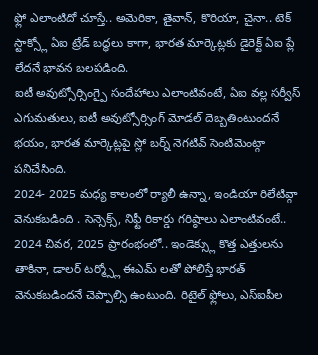ఫ్లో ఎలాంటిదో చూస్తే.. అమెరికా, తైవాన్, కొరియా, చైనా.. టెక్ స్టాక్స్లో ఏఐ ట్రేడ్ బద్ధలు కాగా, భారత మార్కెట్లకు డైరెక్ట్ ఏఐ ప్లే లేదనే భావన బలపడింది.
ఐటీ అవుట్సోర్సింగ్పై సందేహాలు ఎలాంటివంటే, ఏఐ వల్ల సర్వీస్ ఎగుమతులు, ఐటీ అవుట్సోర్సింగ్ మోడల్ దెబ్బతింటుందనే భయం, భారత మార్కెట్లపై స్లో బర్న్ నెగటివ్ సెంటిమెంట్గా పనిచేసింది.
2024- 2025 మధ్య కాలంలో ర్యాలీ ఉన్నా, ఇండియా రిలేటివ్గా వెనుకబడింది . సెన్సెక్స్, నిఫ్టీ రికార్డు గరిష్ఠాలు ఎలాంటివంటే.. 2024 చివర, 2025 ప్రారంభంలో.. ఇండెక్స్లు కొత్త ఎత్తులను తాకినా, డాలర్ టర్మ్స్లో ఈఎమ్ లతో పోలిస్తే భారత్ వెనుకబడిందనే చెప్పాల్సి ఉంటుంది. రిటైల్ ఫ్లోలు, ఎస్ఐపీల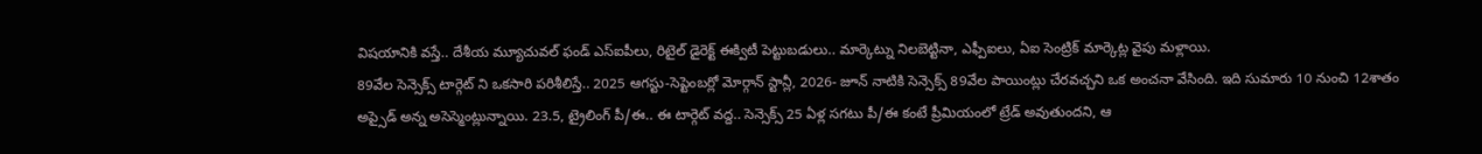విషయానికి వస్తే.. దేశీయ మ్యూచువల్ ఫండ్ ఎస్ఐపీలు, రిటైల్ డైరెక్ట్ ఈక్విటీ పెట్టుబడులు.. మార్కెట్ను నిలబెట్టినా, ఎఫ్పీఐలు, ఏఐ సెంట్రిక్ మార్కెట్ల వైపు మళ్లాయి.
89వేల సెన్సెక్స్ టార్గెట్ ని ఒకసారి పరిశీలిస్తే.. 2025 ఆగస్టు-సెప్టెంబర్లో మోర్గాన్ స్టాన్లీ, 2026- జూన్ నాటికి సెన్సెక్స్ 89వేల పాయింట్లు చేరవచ్చని ఒక అంచనా వేసింది. ఇది సుమారు 10 నుంచి 12శాతం అప్సైడ్ అన్న అసెస్మెంట్లున్నాయి. 23.5, ట్రైలింగ్ పీ/ఈ.. ఈ టార్గెట్ వద్ద.. సెన్సెక్స్ 25 ఏళ్ల సగటు పీ/ఈ కంటే ప్రీమియంలో ట్రేడ్ అవుతుందని, ఆ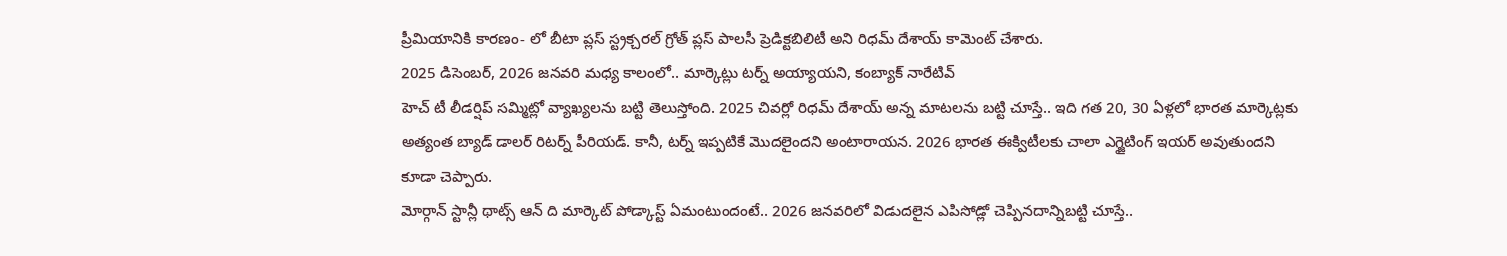ప్రీమియానికి కారణం- లో బీటా ప్లస్ స్ట్రక్చరల్ గ్రోత్ ప్లస్ పాలసీ ప్రెడిక్టబిలిటీ అని రిధమ్ దేశాయ్ కామెంట్ చేశారు.
2025 డిసెంబర్, 2026 జనవరి మధ్య కాలంలో.. మార్కెట్లు టర్న్ అయ్యాయని, కంబ్యాక్ నారేటివ్
హెచ్ టీ లీడర్షిప్ సమ్మిట్లో వ్యాఖ్యలను బట్టి తెలుస్తోంది. 2025 చివర్లో రిధమ్ దేశాయ్ అన్న మాటలను బట్టి చూస్తే.. ఇది గత 20, 30 ఏళ్లలో భారత మార్కెట్లకు అత్యంత బ్యాడ్ డాలర్ రిటర్న్ పీరియడ్. కానీ, టర్న్ ఇప్పటికే మొదలైందని అంటారాయన. 2026 భారత ఈక్విటీలకు చాలా ఎగ్జైటింగ్ ఇయర్ అవుతుందని కూడా చెప్పారు.
మోర్గాన్ స్టాన్లీ థాట్స్ ఆన్ ది మార్కెట్ పోడ్కాస్ట్ ఏమంటుందంటే.. 2026 జనవరిలో విడుదలైన ఎపిసోడ్లో చెప్పినదాన్నిబట్టి చూస్తే..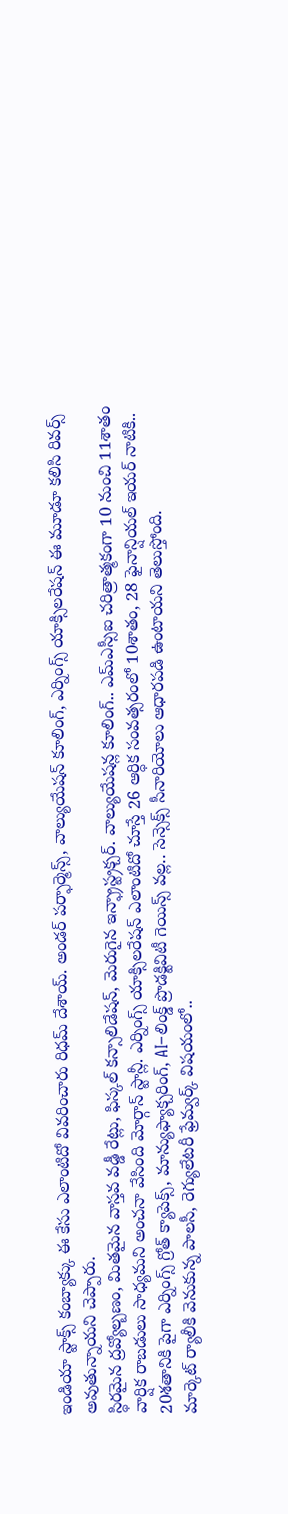ఇండియా స్టాక్స్ కంబ్యాక్కు ఈ కేసు ఎలాంటిదో వివరించారు రిధమ్ దేశాయ్. అండర్ పర్ఫార్మెన్స్, వాల్యుయేషన్ కూలింగ్, ఎర్నింగ్స్ యాక్సిలరేషన్ ఈ మూడూ కలిసి రివర్స్ అవుతున్నాయని చెప్పారు.
స్థిరమైన ద్రవ్యోల్బణం, మితమైన వాస్తవ వడ్డీ రేట్లు, ఫిస్కల్ కన్సాలిడేషన్, మెరుగైన ఇన్ఫ్రాస్ట్రక్చర్. వాల్యుయేషన్ల కూలింగ్.. ఎమ్ఎస్సీఐ చరిత్రాత్మకంగా 10 నుంచి 11శాతం వార్షిక రాబడులు సాధ్యమని అంచనా వేసింది మోర్గాన్ స్టాన్లీ. ఎర్నింగ్స్ యాక్సిలరేషన్ ఎలాంటిదో చూస్తే 26 ఆర్ధిక సంవత్సరంలో 10శాతం, 28 ఫైనాన్షియల్ ఇయర్ నాటికి.. 20శతానికి పైగా ఎర్నింగ్స్ గ్రోత్ క్యాపెక్స్, మాన్యుఫ్యాక్చరింగ్, AI–లింక్డ్ ప్రొడక్టివిటీ గెయిన్స్ వల్ల.. సెన్సెక్స్ సీనారియోలు ఆధారపడి ఉంటాయని తెలుస్తోంది.
మార్కెట్ ర్యాలీకి వెనుకున్న పాలసీ, రెగ్యులేటరీ ఫ్రేమ్వర్క్ విషయంలో..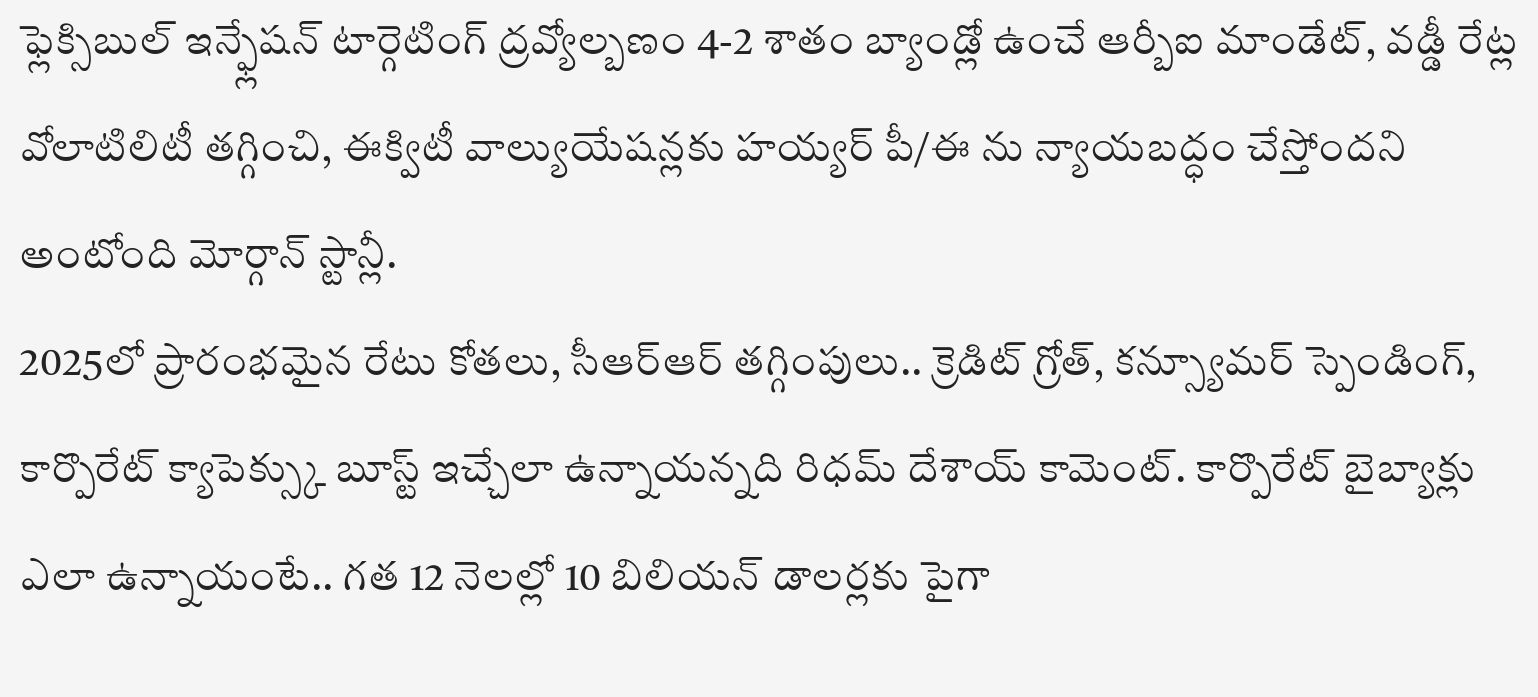ఫ్లెక్సిబుల్ ఇన్ఫ్లేషన్ టార్గెటింగ్ ద్రవ్యోల్బణం 4-2 శాతం బ్యాండ్లో ఉంచే ఆర్బీఐ మాండేట్, వడ్డీ రేట్ల వోలాటిలిటీ తగ్గించి, ఈక్విటీ వాల్యుయేషన్లకు హయ్యర్ పీ/ఈ ను న్యాయబద్ధం చేస్తోందని అంటోంది మోర్గాన్ స్టాన్లీ.
2025లో ప్రారంభమైన రేటు కోతలు, సీఆర్ఆర్ తగ్గింపులు.. క్రెడిట్ గ్రోత్, కన్స్యూమర్ స్పెండింగ్, కార్పొరేట్ క్యాపెక్స్కు బూస్ట్ ఇచ్చేలా ఉన్నాయన్నది రిధమ్ దేశాయ్ కామెంట్. కార్పొరేట్ బైబ్యాక్లు ఎలా ఉన్నాయంటే.. గత 12 నెలల్లో 10 బిలియన్ డాలర్లకు పైగా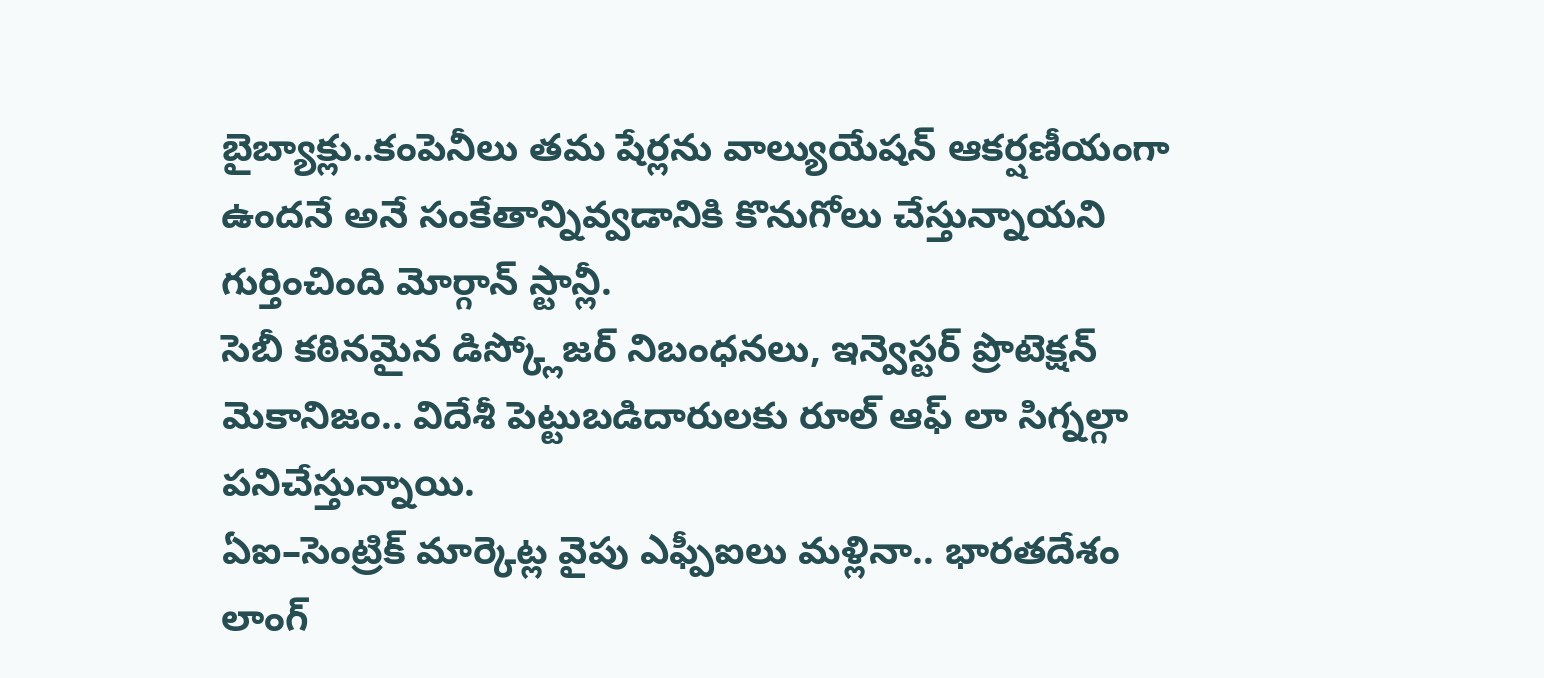బైబ్యాక్లు..కంపెనీలు తమ షేర్లను వాల్యుయేషన్ ఆకర్షణీయంగా ఉందనే అనే సంకేతాన్నివ్వడానికి కొనుగోలు చేస్తున్నాయని గుర్తించింది మోర్గాన్ స్టాన్లీ.
సెబీ కఠినమైన డిస్క్లోజర్ నిబంధనలు, ఇన్వెస్టర్ ప్రొటెక్షన్ మెకానిజం.. విదేశీ పెట్టుబడిదారులకు రూల్ ఆఫ్ లా సిగ్నల్గా పనిచేస్తున్నాయి.
ఏఐ–సెంట్రిక్ మార్కెట్ల వైపు ఎఫ్పీఐలు మళ్లినా.. భారతదేశం లాంగ్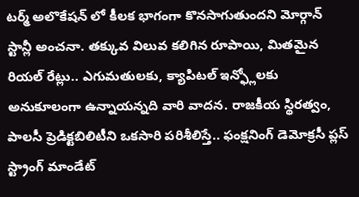టర్మ్ అలొకేషన్ లో కీలక భాగంగా కొనసాగుతుందని మోర్గాన్ స్టాన్లీ అంచనా. తక్కువ విలువ కలిగిన రూపాయి, మితమైన రియల్ రేట్లు.. ఎగుమతులకు, క్యాపిటల్ ఇన్ఫ్లోలకు అనుకూలంగా ఉన్నాయన్నది వారి వాదన. రాజకీయ స్థిరత్వం, పాలసీ ప్రెడిక్టబిలిటీని ఒకసారి పరిశీలిస్తే.. ఫంక్షనింగ్ డెమోక్రసీ ప్లస్ స్ట్రాంగ్ మాండేట్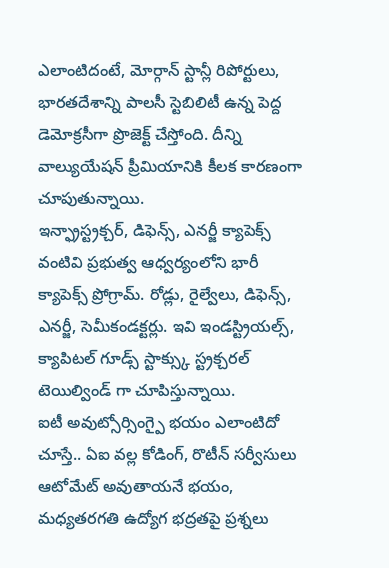ఎలాంటిదంటే, మోర్గాన్ స్టాన్లీ రిపోర్టులు, భారతదేశాన్ని పాలసీ స్టెబిలిటీ ఉన్న పెద్ద డెమోక్రసీగా ప్రొజెక్ట్ చేస్తోంది. దీన్ని వాల్యుయేషన్ ప్రీమియానికి కీలక కారణంగా చూపుతున్నాయి.
ఇన్ఫ్రాస్ట్రక్చర్, డిఫెన్స్, ఎనర్జీ క్యాపెక్స్ వంటివి ప్రభుత్వ ఆధ్వర్యంలోని భారీ క్యాపెక్స్ ప్రోగ్రామ్. రోడ్లు, రైల్వేలు, డిఫెన్స్, ఎనర్జీ, సెమీకండక్టర్లు. ఇవి ఇండస్ట్రియల్స్, క్యాపిటల్ గూడ్స్ స్టాక్స్కు స్ట్రక్చరల్ టెయిల్విండ్ గా చూపిస్తున్నాయి.
ఐటీ అవుట్సోర్సింగ్పై భయం ఎలాంటిదో చూస్తే.. ఏఐ వల్ల కోడింగ్, రొటీన్ సర్వీసులు ఆటోమేట్ అవుతాయనే భయం, మధ్యతరగతి ఉద్యోగ భద్రతపై ప్రశ్నలు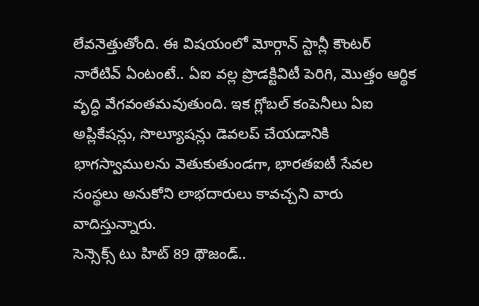లేవనెత్తుతోంది. ఈ విషయంలో మోర్గాన్ స్టాన్లీ కౌంటర్ నారేటివ్ ఏంటంటే.. ఏఐ వల్ల ప్రొడక్టివిటీ పెరిగి, మొత్తం ఆర్థిక వృద్ధి వేగవంతమవుతుంది. ఇక గ్లోబల్ కంపెనీలు ఏఐ అప్లికేషన్లు, సొల్యూషన్లు డెవలప్ చేయడానికి భాగస్వాములను వెతుకుతుండగా, భారతఐటీ సేవల సంస్థలు అనుకోని లాభదారులు కావచ్చని వారు వాదిస్తున్నారు.
సెన్సెక్స్ టు హిట్ 89 థౌజండ్..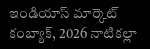ఇండియాస్ మార్కెట్ కంబ్యాక్, 2026 నాటికల్లా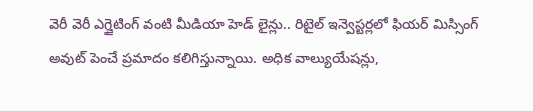వెరీ వెరీ ఎగ్జైటింగ్ వంటి మీడియా హెడ్ లైన్లు.. రిటైల్ ఇన్వెస్టర్లలో ఫియర్ మిస్సింగ్ అవుట్ పెంచే ప్రమాదం కలిగిస్తున్నాయి. అధిక వాల్యుయేషన్లు,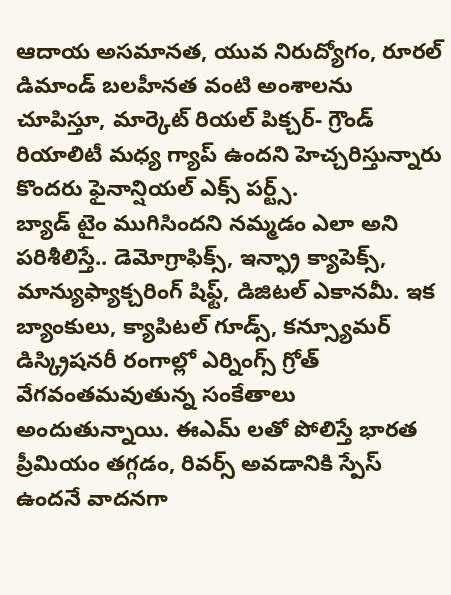ఆదాయ అసమానత, యువ నిరుద్యోగం, రూరల్ డిమాండ్ బలహీనత వంటి అంశాలను చూపిస్తూ, మార్కెట్ రియల్ పిక్చర్- గ్రౌండ్ రియాలిటీ మధ్య గ్యాప్ ఉందని హెచ్చరిస్తున్నారు కొందరు ఫైనాన్షియల్ ఎక్స్ పర్ట్స్.
బ్యాడ్ టైం ముగిసిందని నమ్మడం ఎలా అని పరిశీలిస్తే.. డెమోగ్రాఫిక్స్, ఇన్ఫ్రా క్యాపెక్స్, మాన్యుఫ్యాక్చరింగ్ షిఫ్ట్, డిజిటల్ ఎకానమీ. ఇక బ్యాంకులు, క్యాపిటల్ గూడ్స్, కన్స్యూమర్ డిస్క్రిషనరీ రంగాల్లో ఎర్నింగ్స్ గ్రోత్ వేగవంతమవుతున్న సంకేతాలు అందుతున్నాయి. ఈఎమ్ లతో పోలిస్తే భారత ప్రీమియం తగ్గడం, రివర్స్ అవడానికి స్పేస్ ఉందనే వాదనగా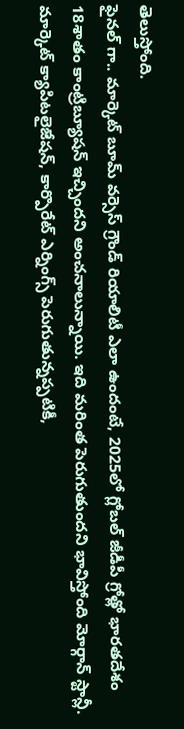తెలుస్తోంది.
ఫైనల్ గా.. మార్కెట్ బూమ్ వర్సెస్ గ్రౌండ్ రియాలిటీ ఎలా ఉందంటే, 2025లో గ్లోబల్ జీడీపీ గ్రోత్లో భారతదేశం 18శాతం కాంట్రిబ్యూషన్ ఇచ్చిందని అంచనాలున్నాయి. ఇది మరింత పెరుగుతుందని భావిస్తోంది మోర్గాన్ స్టాన్లీ. మార్కెట్ క్యాపిటలైజేషన్, కార్పొరేట్ ఎర్నింగ్స్ పెరుగుతున్నప్పటికీ,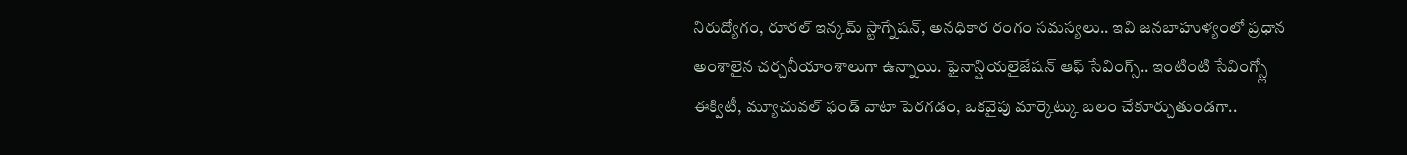నిరుద్యోగం, రూరల్ ఇన్కమ్ స్టాగ్నేషన్, అనధికార రంగం సమస్యలు.. ఇవి జనబాహుళ్యంలో ప్రధాన అంశాలైన చర్చనీయాంశాలుగా ఉన్నాయి. ఫైనాన్షియలైజేషన్ ఆఫ్ సేవింగ్స్.. ఇంటింటి సేవింగ్స్లో ఈక్విటీ, మ్యూచువల్ ఫండ్ వాటా పెరగడం, ఒకవైపు మార్కెట్కు బలం చేకూర్చుతుండగా..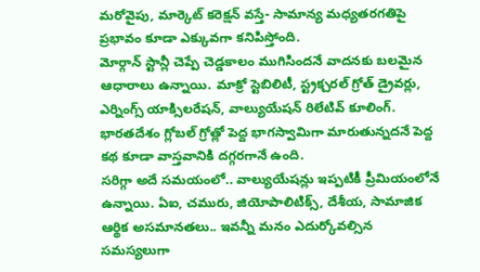మరోవైపు, మార్కెట్ కరెక్షన్ వస్తే- సామాన్య మధ్యతరగతిపై ప్రభావం కూడా ఎక్కువగా కనిపిస్తోంది.
మోర్గాన్ స్టాన్లీ చెప్పే చెడ్డకాలం ముగిసిందనే వాదనకు బలమైన ఆధారాలు ఉన్నాయి. మాక్రో స్టెబిలిటీ, స్ట్రక్చరల్ గ్రోత్ డ్రైవర్లు, ఎర్నింగ్స్ యాక్సిలరేషన్, వాల్యుయేషన్ రిలేటివ్ కూలింగ్. భారతదేశం గ్లోబల్ గ్రోత్లో పెద్ద భాగస్వామిగా మారుతున్నదనే పెద్ద కథ కూడా వాస్తవానికి దగ్గరగానే ఉంది.
సరిగ్గా అదే సమయంలో.. వాల్యుయేషన్లు ఇప్పటికీ ప్రీమియంలోనే ఉన్నాయి. ఏఐ, చమురు, జియోపాలిటిక్స్, దేశీయ, సామాజిక ఆర్థిక అసమానతలు.. ఇవన్నీ మనం ఎదుర్కోవల్సిన సమస్యలుగా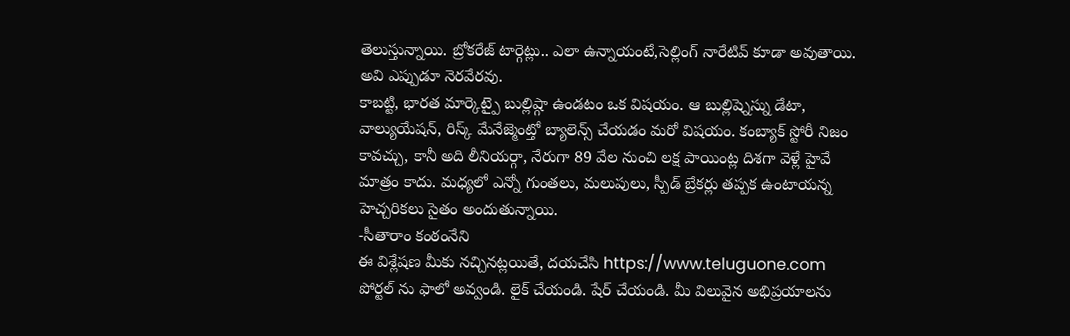తెలుస్తున్నాయి. బ్రోకరేజ్ టార్గెట్లు.. ఎలా ఉన్నాయంటే,సెల్లింగ్ నారేటివ్ కూడా అవుతాయి. అవి ఎప్పుడూ నెరవేరవు.
కాబట్టి, భారత మార్కెట్పై బుల్లిష్గా ఉండటం ఒక విషయం. ఆ బుల్లిష్నెస్ను డేటా, వాల్యుయేషన్, రిస్క్ మేనేజ్మెంట్తో బ్యాలెన్స్ చేయడం మరో విషయం. కంబ్యాక్ స్టోరీ నిజం కావచ్చు, కానీ అది లీనియర్గా, నేరుగా 89 వేల నుంచి లక్ష పాయింట్ల దిశగా వెళ్లే హైవే మాత్రం కాదు. మధ్యలో ఎన్నో గుంతలు, మలుపులు, స్పీడ్ బ్రేకర్లు తప్పక ఉంటాయన్న హెచ్చరికలు సైతం అందుతున్నాయి.
-సీతారాం కంఠంనేని
ఈ విశ్లేషణ మీకు నచ్చినట్లయితే, దయచేసి https://www.teluguone.com పోర్టల్ ను ఫాలో అవ్వండి. లైక్ చేయండి. షేర్ చేయండి. మీ విలువైన అభిప్రయాలను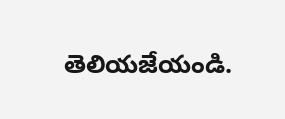తెలియజేయండి.